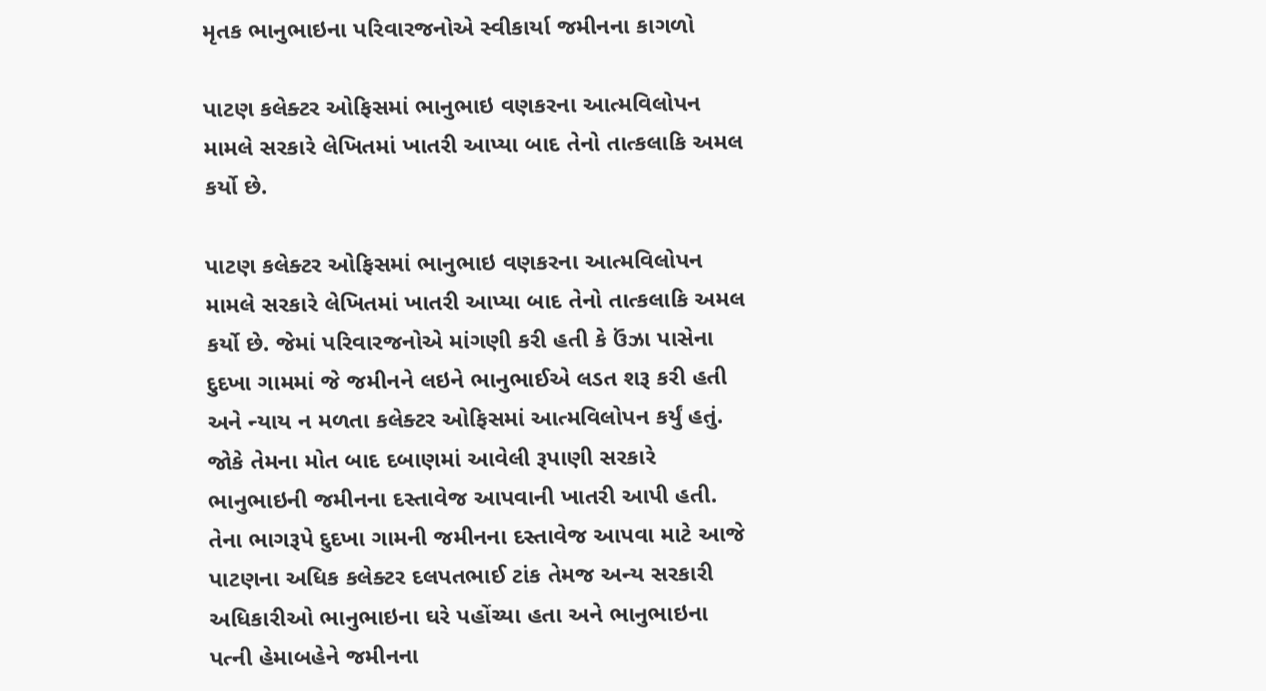મૃતક ભાનુભાઇના પરિવારજનોએ સ્વીકાર્યા જમીનના કાગળો

પાટણ કલેક્ટર ઓફિસમાં ભાનુભાઇ વણકરના આત્મવિલોપન મામલે સરકારે લેખિતમાં ખાતરી આપ્યા બાદ તેનો તાત્કલાકિ અમલ કર્યો છે.

પાટણ કલેક્ટર ઓફિસમાં ભાનુભાઇ વણકરના આત્મવિલોપન મામલે સરકારે લેખિતમાં ખાતરી આપ્યા બાદ તેનો તાત્કલાકિ અમલ કર્યો છે. જેમાં પરિવારજનોએ માંગણી કરી હતી કે ઉંઝા પાસેના દુદખા ગામમાં જે જમીનને લઇને ભાનુભાઈએ લડત શરૂ કરી હતી અને ન્યાય ન મળતા કલેક્ટર ઓફિસમાં આત્મવિલોપન કર્યું હતું. જોકે તેમના મોત બાદ દબાણમાં આવેલી રૂપાણી સરકારે ભાનુભાઇની જમીનના દસ્તાવેજ આપવાની ખાતરી આપી હતી. તેના ભાગરૂપે દુદખા ગામની જમીનના દસ્તાવેજ આપવા માટે આજે પાટણના અધિક કલેક્ટર દલપતભાઈ ટાંક તેમજ અન્ય સરકારી અધિકારીઓ ભાનુભાઇના ઘરે પહોંચ્યા હતા અને ભાનુભાઇના પત્ની હેમાબહેને જમીનના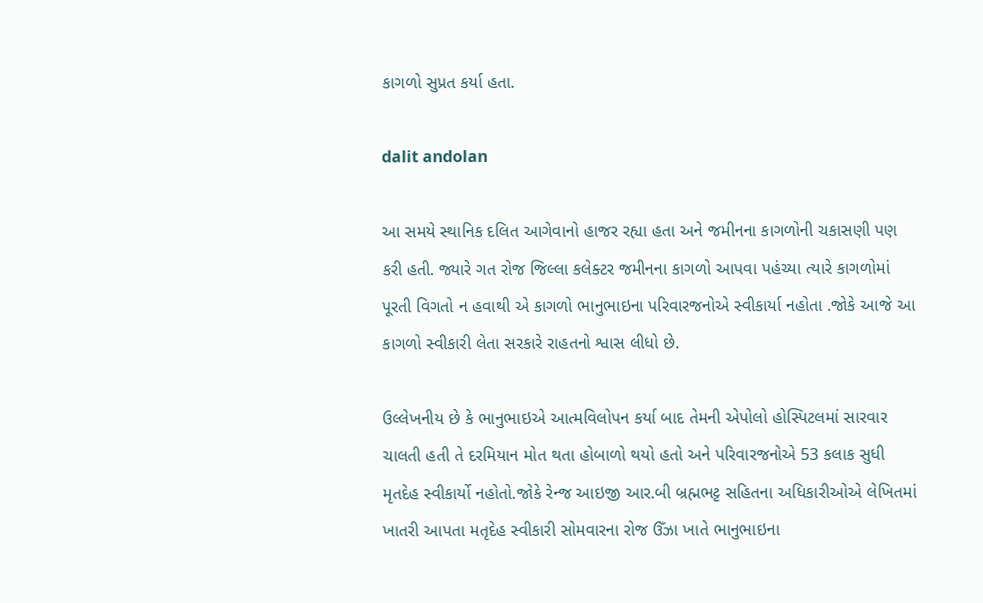કાગળો સુપ્રત કર્યા હતા.

dalit andolan

આ સમયે સ્થાનિક દલિત આગેવાનો હાજર રહ્યા હતા અને જમીનના કાગળોની ચકાસણી પણ કરી હતી. જ્યારે ગત રોજ જિલ્લા કલેક્ટર જમીનના કાગળો આપવા પહંચ્યા ત્યારે કાગળોમાં પૂરતી વિગતો ન હવાથી એ કાગળો ભાનુભાઇના પરિવારજનોએ સ્વીકાર્યા નહોતા .જોકે આજે આ કાગળો સ્વીકારી લેતા સરકારે રાહતનો શ્વાસ લીધો છે.

ઉલ્લેખનીય છે કે ભાનુભાઇએ આત્મવિલોપન કર્યા બાદ તેમની એપોલો હોસ્પિટલમાં સારવાર ચાલતી હતી તે દરમિયાન મોત થતા હોબાળો થયો હતો અને પરિવારજનોએ 53 કલાક સુધી મૃતદેહ સ્વીકાર્યો નહોતો.જોકે રેન્જ આઇજી આર.બી બ્રહ્મભટ્ટ સહિતના અધિકારીઓએ લેખિતમાં ખાતરી આપતા મતૃદેહ સ્વીકારી સોમવારના રોજ ઉઁઝા ખાતે ભાનુભાઇના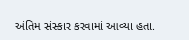અંતિમ સંસ્કાર કરવામાં આવ્યા હતા.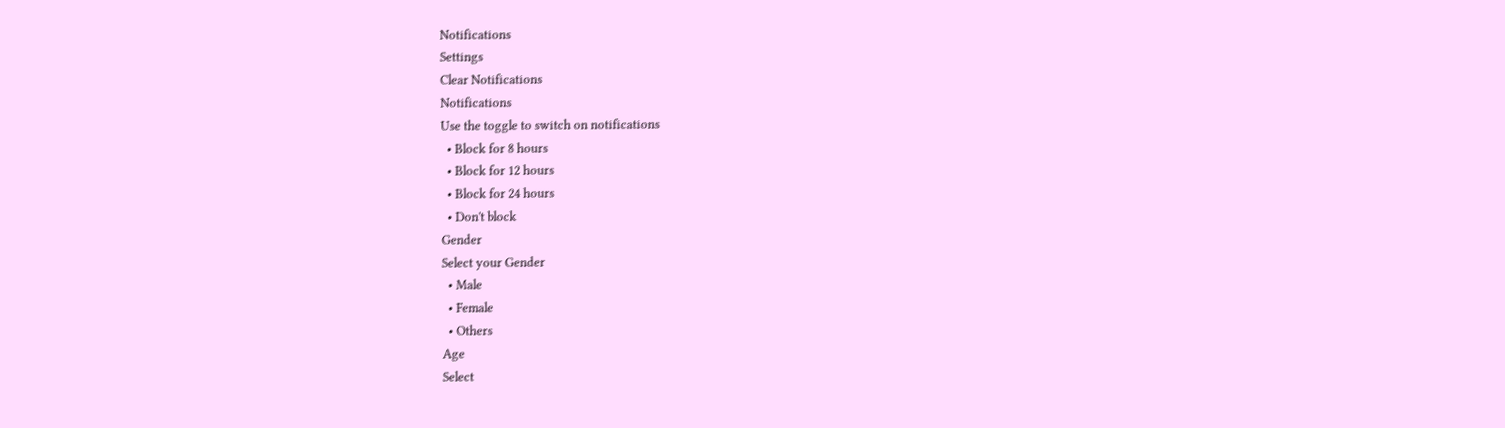Notifications
Settings
Clear Notifications
Notifications
Use the toggle to switch on notifications
  • Block for 8 hours
  • Block for 12 hours
  • Block for 24 hours
  • Don't block
Gender
Select your Gender
  • Male
  • Female
  • Others
Age
Select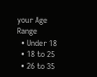your Age Range
  • Under 18
  • 18 to 25
  • 26 to 35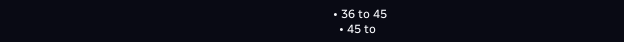• 36 to 45
  • 45 to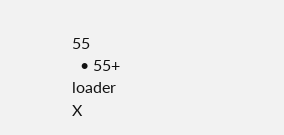55
  • 55+
loader
X